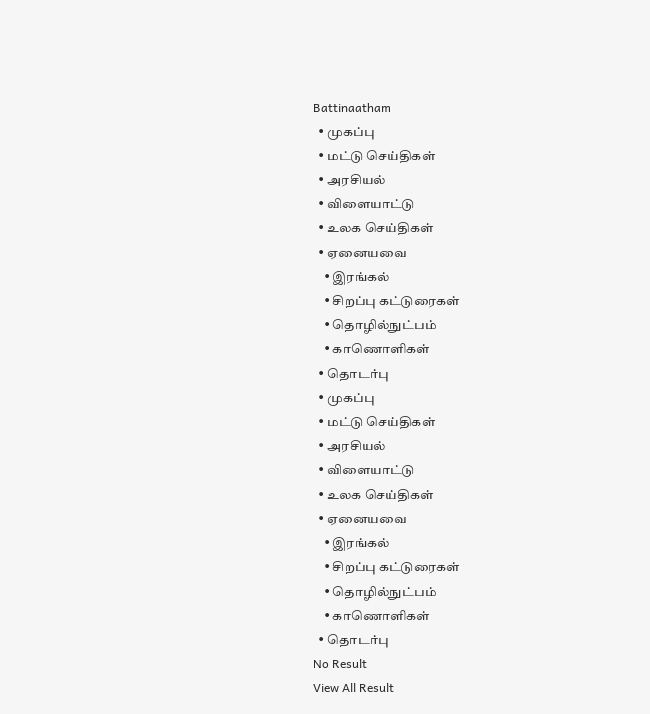Battinaatham
  • முகப்பு
  • மட்டு செய்திகள்
  • அரசியல்
  • விளையாட்டு
  • உலக செய்திகள்
  • ஏனையவை
    • இரங்கல்
    • சிறப்பு கட்டுரைகள்
    • தொழில்நுட்பம்
    • காணொளிகள்
  • தொடர்பு
  • முகப்பு
  • மட்டு செய்திகள்
  • அரசியல்
  • விளையாட்டு
  • உலக செய்திகள்
  • ஏனையவை
    • இரங்கல்
    • சிறப்பு கட்டுரைகள்
    • தொழில்நுட்பம்
    • காணொளிகள்
  • தொடர்பு
No Result
View All Result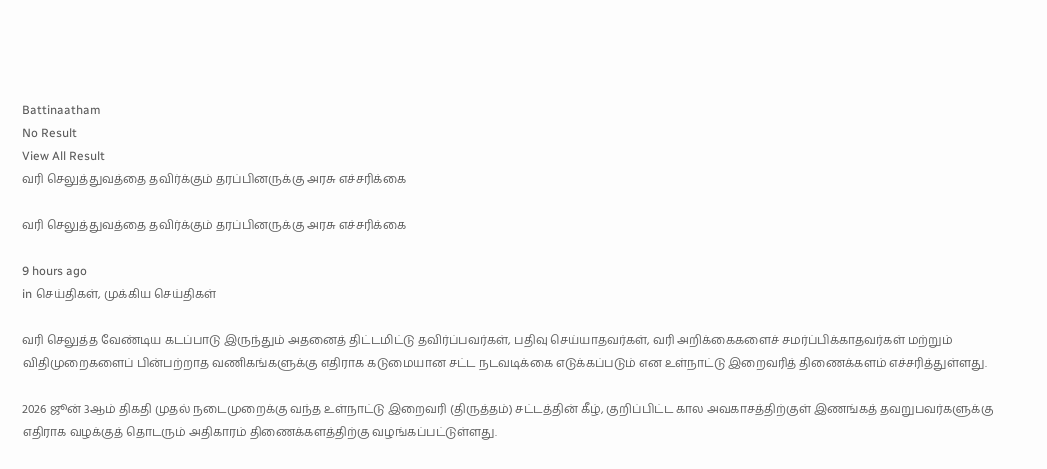Battinaatham
No Result
View All Result
வரி செலுத்துவத்தை தவிர்க்கும் தரப்பினருக்கு அரசு எச்சரிக்கை

வரி செலுத்துவத்தை தவிர்க்கும் தரப்பினருக்கு அரசு எச்சரிக்கை

9 hours ago
in செய்திகள், முக்கிய செய்திகள்

வரி செலுத்த வேண்டிய கடப்பாடு இருந்தும் அதனைத் திட்டமிட்டு தவிர்ப்பவர்கள், பதிவு செய்யாதவர்கள், வரி அறிக்கைகளைச் சமர்ப்பிக்காதவர்கள் மற்றும் விதிமுறைகளைப் பின்பற்றாத வணிகங்களுக்கு எதிராக கடுமையான சட்ட நடவடிக்கை எடுக்கப்படும் என உள்நாட்டு இறைவரித் திணைக்களம் எச்சரித்துள்ளது.

2026 ஜூன் 3ஆம் திகதி முதல் நடைமுறைக்கு வந்த உள்நாட்டு இறைவரி (திருத்தம்) சட்டத்தின் கீழ், குறிப்பிட்ட கால அவகாசத்திற்குள் இணங்கத் தவறுபவர்களுக்கு எதிராக வழக்குத் தொடரும் அதிகாரம் திணைக்களத்திற்கு வழங்கப்பட்டுள்ளது.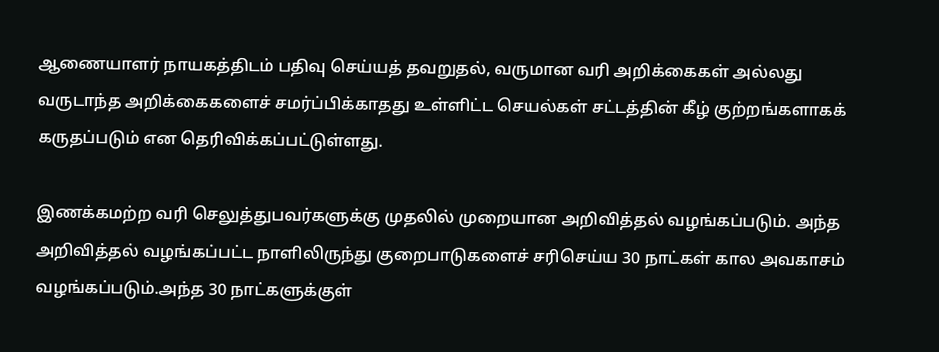ஆணையாளர் நாயகத்திடம் பதிவு செய்யத் தவறுதல், வருமான வரி அறிக்கைகள் அல்லது வருடாந்த அறிக்கைகளைச் சமர்ப்பிக்காதது உள்ளிட்ட செயல்கள் சட்டத்தின் கீழ் குற்றங்களாகக் கருதப்படும் என தெரிவிக்கப்பட்டுள்ளது.

இணக்கமற்ற வரி செலுத்துபவர்களுக்கு முதலில் முறையான அறிவித்தல் வழங்கப்படும். அந்த அறிவித்தல் வழங்கப்பட்ட நாளிலிருந்து குறைபாடுகளைச் சரிசெய்ய 30 நாட்கள் கால அவகாசம் வழங்கப்படும்.அந்த 30 நாட்களுக்குள்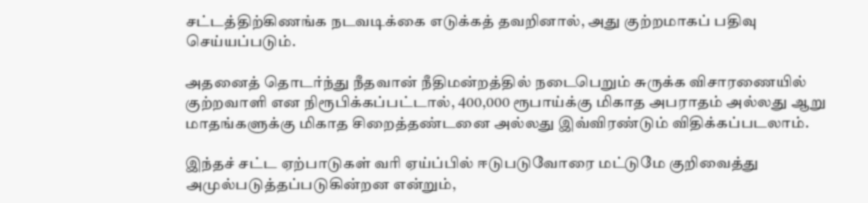சட்டத்திற்கிணங்க நடவடிக்கை எடுக்கத் தவறினால், அது குற்றமாகப் பதிவு செய்யப்படும்.

அதனைத் தொடர்ந்து நீதவான் நீதிமன்றத்தில் நடைபெறும் சுருக்க விசாரணையில் குற்றவாளி என நிரூபிக்கப்பட்டால், 400,000 ரூபாய்க்கு மிகாத அபராதம் அல்லது ஆறு மாதங்களுக்கு மிகாத சிறைத்தண்டனை அல்லது இவ்விரண்டும் விதிக்கப்படலாம்.

இந்தச் சட்ட ஏற்பாடுகள் வரி ஏய்ப்பில் ஈடுபடுவோரை மட்டுமே குறிவைத்து அமுல்படுத்தப்படுகின்றன என்றும்,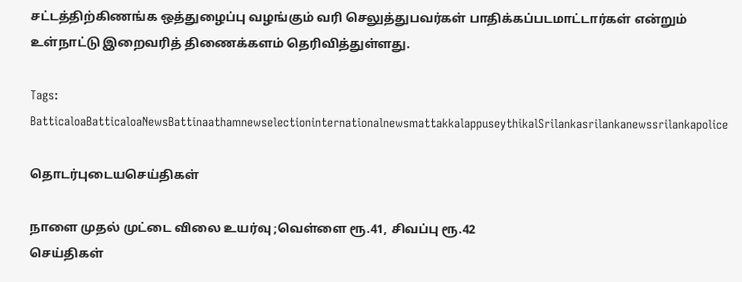சட்டத்திற்கிணங்க ஒத்துழைப்பு வழங்கும் வரி செலுத்துபவர்கள் பாதிக்கப்படமாட்டார்கள் என்றும் உள்நாட்டு இறைவரித் திணைக்களம் தெரிவித்துள்ளது.

Tags: BatticaloaBatticaloaNewsBattinaathamnewselectioninternationalnewsmattakkalappuseythikalSrilankasrilankanewssrilankapolice

தொடர்புடையசெய்திகள்

நாளை முதல் முட்டை விலை உயர்வு ;வெள்ளை ரூ.41, சிவப்பு ரூ.42
செய்திகள்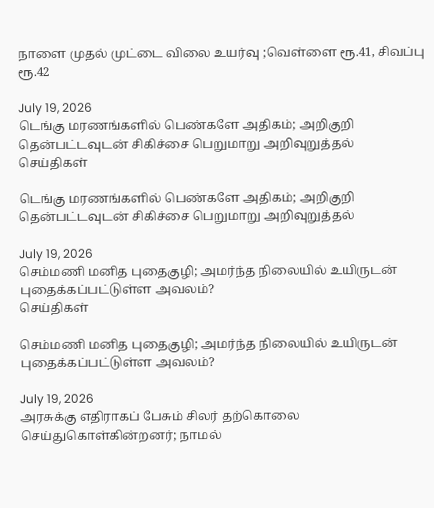நாளை முதல் முட்டை விலை உயர்வு ;வெள்ளை ரூ.41, சிவப்பு ரூ.42

July 19, 2026
டெங்கு மரணங்களில் பெண்களே அதிகம்; அறிகுறி தென்பட்டவுடன் சிகிச்சை பெறுமாறு அறிவுறுத்தல்
செய்திகள்

டெங்கு மரணங்களில் பெண்களே அதிகம்; அறிகுறி தென்பட்டவுடன் சிகிச்சை பெறுமாறு அறிவுறுத்தல்

July 19, 2026
செம்மணி மனித புதைகுழி; அமர்ந்த நிலையில் உயிருடன் புதைக்கப்பட்டுள்ள அவலம்?
செய்திகள்

செம்மணி மனித புதைகுழி; அமர்ந்த நிலையில் உயிருடன் புதைக்கப்பட்டுள்ள அவலம்?

July 19, 2026
அரசுக்கு எதிராகப் பேசும் சிலர் தற்கொலை செய்துகொள்கின்றனர்; நாமல்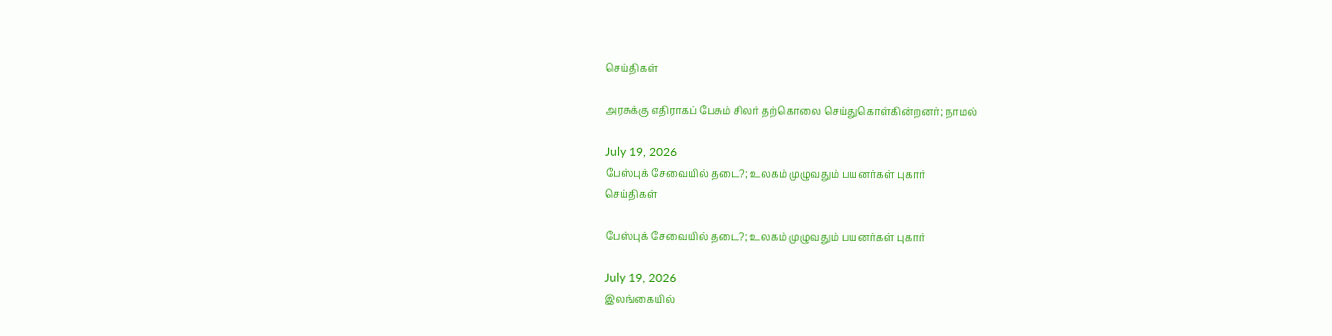செய்திகள்

அரசுக்கு எதிராகப் பேசும் சிலர் தற்கொலை செய்துகொள்கின்றனர்; நாமல்

July 19, 2026
பேஸ்புக் சேவையில் தடை?; உலகம் முழுவதும் பயனர்கள் புகார்
செய்திகள்

பேஸ்புக் சேவையில் தடை?; உலகம் முழுவதும் பயனர்கள் புகார்

July 19, 2026
இலங்கையில்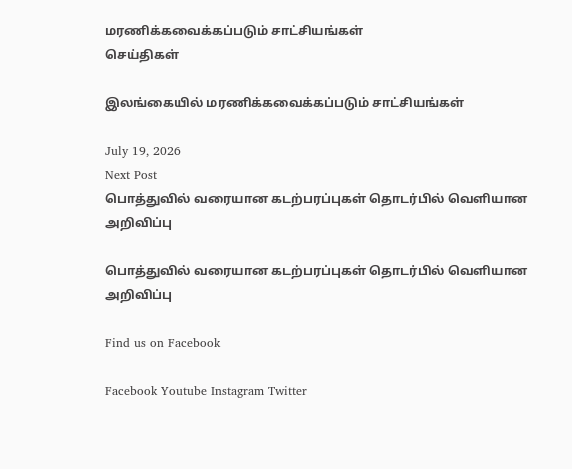மரணிக்கவைக்கப்படும் சாட்சியங்கள்
செய்திகள்

இலங்கையில் மரணிக்கவைக்கப்படும் சாட்சியங்கள்

July 19, 2026
Next Post
பொத்துவில் வரையான கடற்பரப்புகள் தொடர்பில் வெளியான அறிவிப்பு

பொத்துவில் வரையான கடற்பரப்புகள் தொடர்பில் வெளியான அறிவிப்பு

Find us on Facebook

Facebook Youtube Instagram Twitter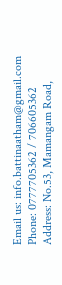Email us: info.battinaatham@gmail.com
Phone: 0777705362 / 706605362
Address: No.53, Mamangam Road,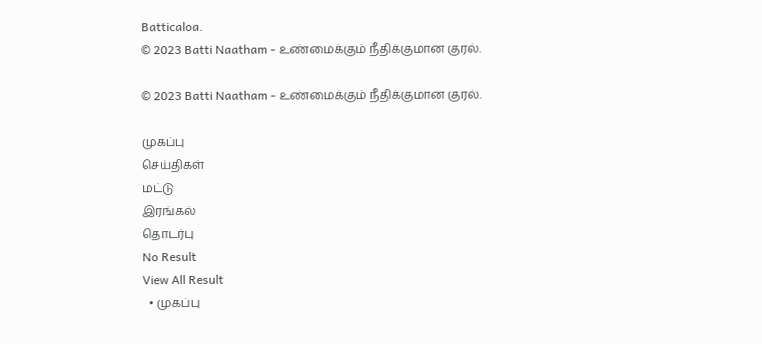Batticaloa.
© 2023 Batti Naatham - உண்மைக்கும் நீதிக்குமான குரல்.

© 2023 Batti Naatham - உண்மைக்கும் நீதிக்குமான குரல்.

முகப்பு
செய்திகள்
மட்டு
இரங்கல்
தொடர்பு
No Result
View All Result
  • முகப்பு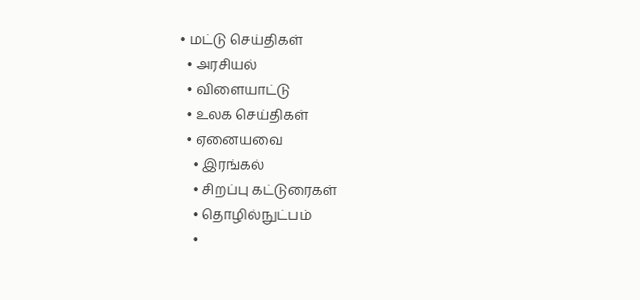• மட்டு செய்திகள்
  • அரசியல்
  • விளையாட்டு
  • உலக செய்திகள்
  • ஏனையவை
    • இரங்கல்
    • சிறப்பு கட்டுரைகள்
    • தொழில்நுட்பம்
    •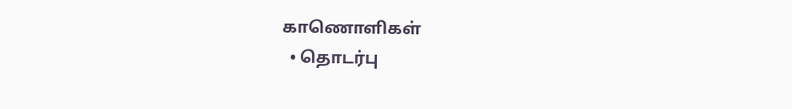காணொளிகள்
  • தொடர்பு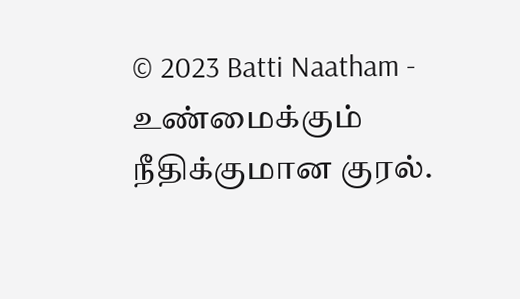© 2023 Batti Naatham - உண்மைக்கும் நீதிக்குமான குரல்.